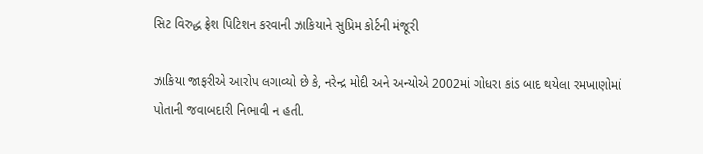સિટ વિરુદ્ધ ફ્રેશ પિટિશન કરવાની ઝાકિયાને સુપ્રિમ કોર્ટની મંજૂરી

ઝાકિયા જાફરીએ આરોપ લગાવ્યો છે કે, નરેન્દ્ર મોદી અને અન્યોએ 2002માં ગોધરા કાંડ બાદ થયેલા રમખાણોમાં પોતાની જવાબદારી નિભાવી ન હતી.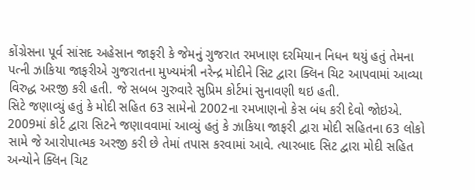કોંગ્રેસના પૂર્વ સાંસદ અહેસાન જાફરી કે જેમનું ગુજરાત રમખાણ દરમિયાન નિધન થયું હતું તેમના પત્ની ઝાકિયા જાફરીએ ગુજરાતના મુખ્યમંત્રી નરેન્દ્ર મોદીને સિટ દ્વારા ક્લિન ચિટ આપવામાં આવ્યા વિરુદ્ધ અરજી કરી હતી. જે સબબ ગુરુવારે સુપ્રિમ કોર્ટમાં સુનાવણી થઇ હતી.
સિટે જણાવ્યું હતું કે મોદી સહિત 63 સામેનો 2002ના રમખાણનો કેસ બંધ કરી દેવો જોઇએ. 2009માં કોર્ટ દ્વારા સિટને જણાવવામાં આવ્યું હતું કે ઝાકિયા જાફરી દ્વારા મોદી સહિતના 63 લોકો સામે જે આરોપાત્મક અરજી કરી છે તેમાં તપાસ કરવામાં આવે. ત્યારબાદ સિટ દ્વારા મોદી સહિત અન્યોને ક્લિન ચિટ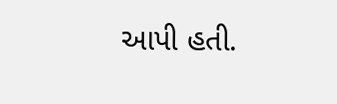આપી હતી.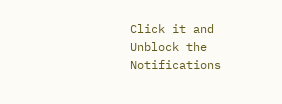Click it and Unblock the Notifications